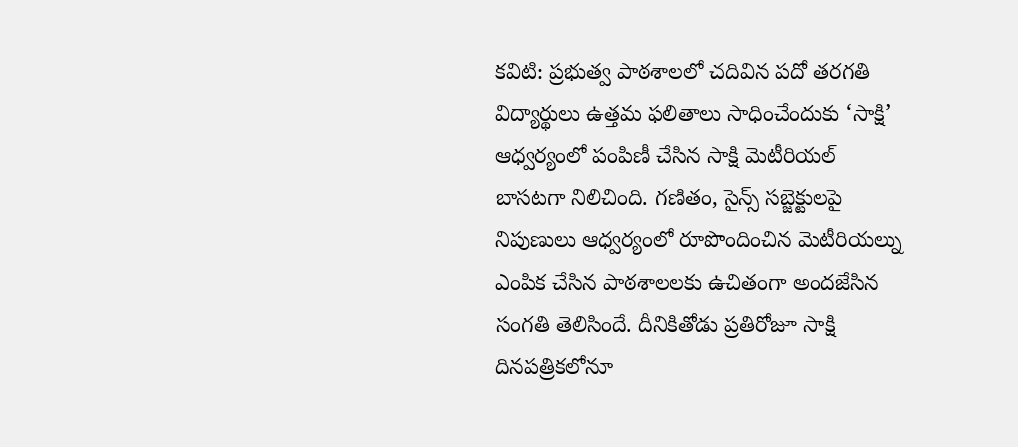కవిటి: ప్రభుత్వ పాఠశాలలో చదివిన పదో తరగతి విద్యార్థులు ఉత్తమ ఫలితాలు సాధించేందుకు ‘సాక్షి’ ఆధ్వర్యంలో పంపిణీ చేసిన సాక్షి మెటీరియల్ బాసటగా నిలిచింది. గణితం, సైన్స్ సబ్జెక్టులపై నిపుణులు ఆధ్వర్యంలో రూపొందించిన మెటీరియల్ను ఎంపిక చేసిన పాఠశాలలకు ఉచితంగా అందజేసిన సంగతి తెలిసిందే. దీనికితోడు ప్రతిరోజూ సాక్షి దినపత్రికలోనూ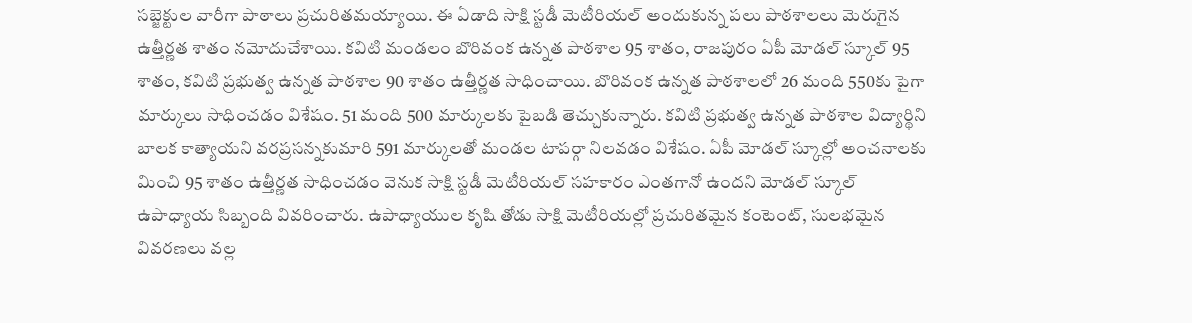సబ్జెక్టుల వారీగా పాఠాలు ప్రచురితమయ్యాయి. ఈ ఏడాది సాక్షి స్టడీ మెటీరియల్ అందుకున్న పలు పాఠశాలలు మెరుగైన ఉత్తీర్ణత శాతం నమోదుచేశాయి. కవిటి మండలం బొరివంక ఉన్నత పాఠశాల 95 శాతం, రాజపురం ఏపీ మోడల్ స్కూల్ 95 శాతం, కవిటి ప్రభుత్వ ఉన్నత పాఠశాల 90 శాతం ఉత్తీర్ణత సాధించాయి. బొరివంక ఉన్నత పాఠశాలలో 26 మంది 550కు పైగా మార్కులు సాధించడం విశేషం. 51 మంది 500 మార్కులకు పైబడి తెచ్చుకున్నారు. కవిటి ప్రభుత్వ ఉన్నత పాఠశాల విద్యార్థిని బాలక కాత్యాయని వరప్రసన్నకుమారి 591 మార్కులతో మండల టాపర్గా నిలవడం విశేషం. ఏపీ మోడల్ స్కూల్లో అంచనాలకు మించి 95 శాతం ఉత్తీర్ణత సాధించడం వెనుక సాక్షి స్టడీ మెటీరియల్ సహకారం ఎంతగానో ఉందని మోడల్ స్కూల్ ఉపాధ్యాయ సిబ్బంది వివరించారు. ఉపాధ్యాయుల కృషి తోడు సాక్షి మెటీరియల్లో ప్రచురితమైన కంటెంట్, సులభమైన వివరణలు వల్ల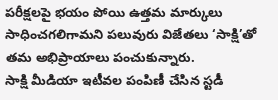పరీక్షలపై భయం పోయి ఉత్తమ మార్కులు సాధించగలిగామని పలువురు విజేతలు ‘సాక్షి’తో తమ అభిప్రాయాలు పంచుకున్నారు.
సాక్షి మీడియా ఇటీవల పంపిణీ చేసిన స్టడీ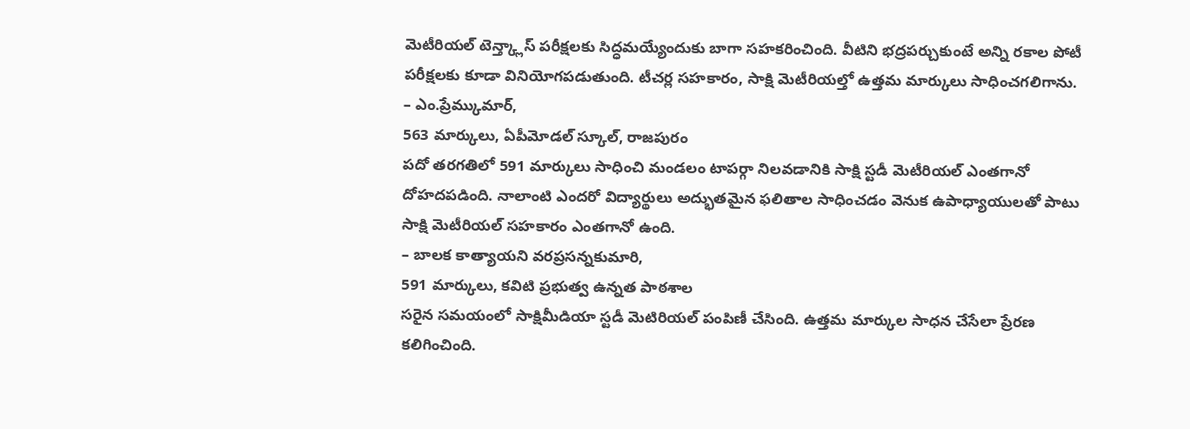మెటీరియల్ టెన్త్క్లాస్ పరీక్షలకు సిద్ధమయ్యేందుకు బాగా సహకరించింది. వీటిని భద్రపర్చుకుంటే అన్ని రకాల పోటీ పరీక్షలకు కూడా వినియోగపడుతుంది. టీచర్ల సహకారం, సాక్షి మెటీరియల్తో ఉత్తమ మార్కులు సాధించగలిగాను.
– ఎం.ప్రేమ్కుమార్,
563 మార్కులు, ఏపీమోడల్ స్కూల్, రాజపురం
పదో తరగతిలో 591 మార్కులు సాధించి మండలం టాపర్గా నిలవడానికి సాక్షి స్టడీ మెటీరియల్ ఎంతగానో దోహదపడింది. నాలాంటి ఎందరో విద్యార్థులు అద్భుతమైన ఫలితాల సాధించడం వెనుక ఉపాధ్యాయులతో పాటు సాక్షి మెటీరియల్ సహకారం ఎంతగానో ఉంది.
– బాలక కాత్యాయని వరప్రసన్నకుమారి,
591 మార్కులు, కవిటి ప్రభుత్వ ఉన్నత పాఠశాల
సరైన సమయంలో సాక్షిమీడియా స్టడీ మెటిరియల్ పంపిణీ చేసింది. ఉత్తమ మార్కుల సాధన చేసేలా ప్రేరణ కలిగించింది.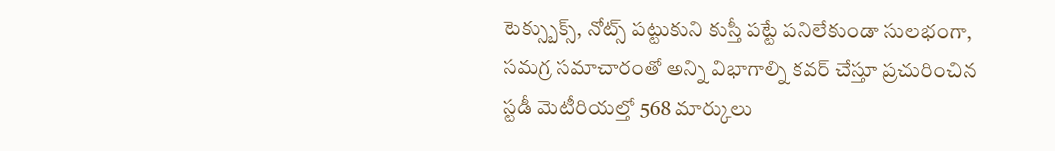టెక్స్బుక్స్, నోట్స్ పట్టుకుని కుస్తీ పట్టే పనిలేకుండా సులభంగా, సమగ్ర సమాచారంతో అన్ని విభాగాల్ని కవర్ చేస్తూ ప్రచురించిన స్టడీ మెటీరియల్తో 568 మార్కులు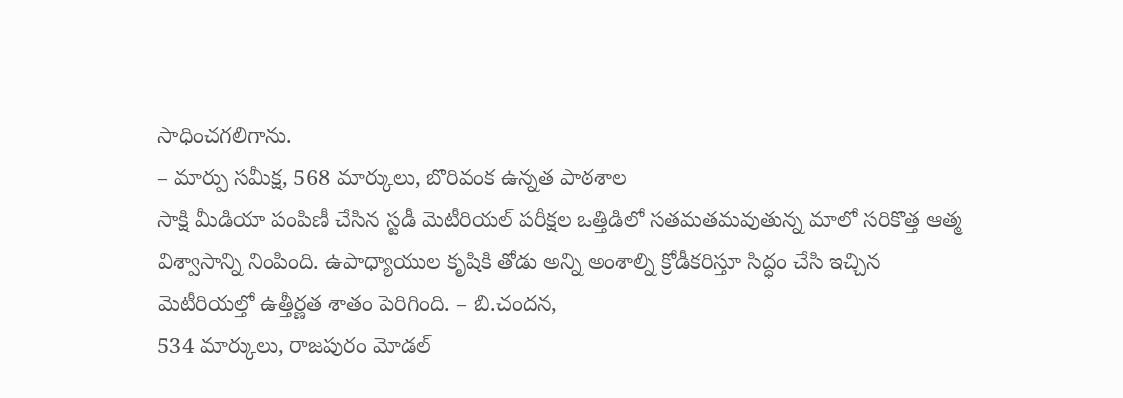సాధించగలిగాను.
– మార్పు సమీక్ష, 568 మార్కులు, బొరివంక ఉన్నత పాఠశాల
సాక్షి మీడియా పంపిణీ చేసిన స్టడీ మెటీరియల్ పరీక్షల ఒత్తిడిలో సతమతమవుతున్న మాలో సరికొత్త ఆత్మ విశ్వాసాన్ని నింపింది. ఉపాధ్యాయుల కృషికి తోడు అన్ని అంశాల్ని క్రోడీకరిస్తూ సిద్ధం చేసి ఇచ్చిన మెటీరియల్తో ఉత్తీర్ణత శాతం పెరిగింది. – బి.చందన,
534 మార్కులు, రాజపురం మోడల్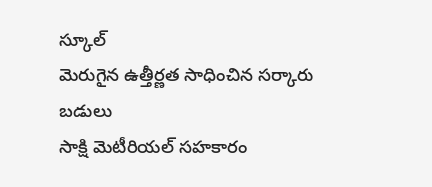స్కూల్
మెరుగైన ఉత్తీర్ణత సాధించిన సర్కారు బడులు
సాక్షి మెటీరియల్ సహకారం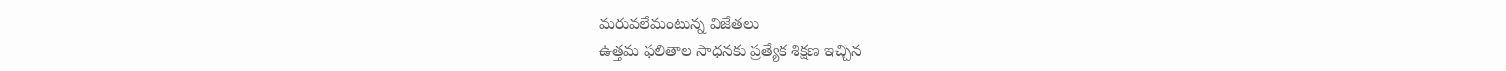మరువలేమంటున్న విజేతలు
ఉత్తమ ఫలితాల సాధనకు ప్రత్యేక శిక్షణ ఇచ్చిన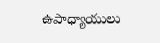ఉపాధ్యాయులు